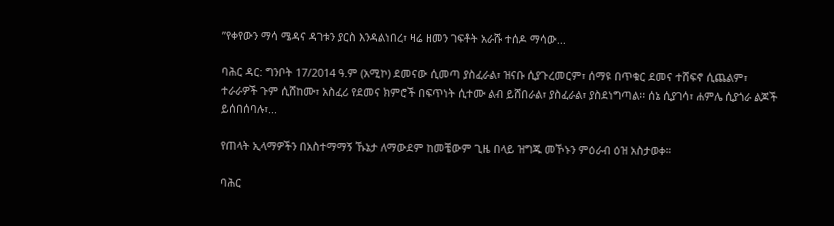ʺየቀየውን ማሳ ሜዳና ዳገቱን ያርስ እንዳልነበረ፣ ዛሬ ዘመን ገፍቶት አራሹ ተሰዶ ማሳው...

ባሕር ዳር: ግንቦት 17/2014 ዓ.ም (አሚኮ) ደመናው ሲመጣ ያስፈራል፣ ዝናቡ ሲያጉረመርም፣ ሰማዩ በጥቁር ደመና ተሸፍኖ ሲጨልም፣ ተራራዎች ጉም ሲሸከሙ፣ አስፈሪ የደመና ክምሮች በፍጥነት ሲተሙ ልብ ይሸበራል፣ ያስፈራል፣ ያስደነግጣል፡፡ ሰኔ ሲያገሳ፣ ሐምሌ ሲያጎራ ልጆች ይሰበሰባሉ፣...

የጠላት ኢላማዎችን በአስተማማኝ ኹኔታ ለማውደም ከመቼውም ጊዜ በላይ ዝግጁ መኾኑን ምዕራብ ዕዝ አስታወቀ።

ባሕር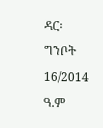ዳር፡ ግንቦት 16/2014 ዓ.ም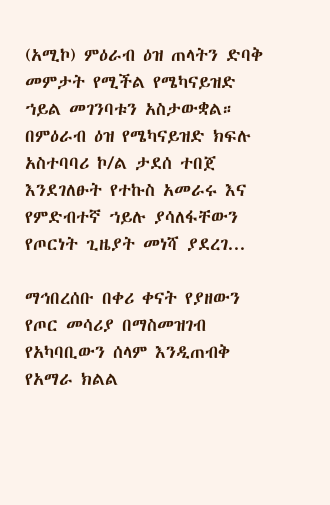(አሚኮ) ምዕራብ ዕዝ ጠላትን ድባቅ መምታት የሚችል የሜካናይዝድ ኀይል መገንባቱን አስታውቋል። በምዕራብ ዕዝ የሜካናይዝድ ክፍሉ አስተባባሪ ኮ/ል ታደሰ ተበጀ እንደገለፁት የተኩስ አመራሩ እና የምድብተኛ ኀይሉ ያሳለፋቸውን የጦርነት ጊዜያት መነሻ ያደረገ...

ማኅበረሰቡ በቀሪ ቀናት የያዘውን የጦር መሳሪያ በማስመዝገብ የአካባቢውን ሰላም እንዲጠብቅ የአማራ ክልል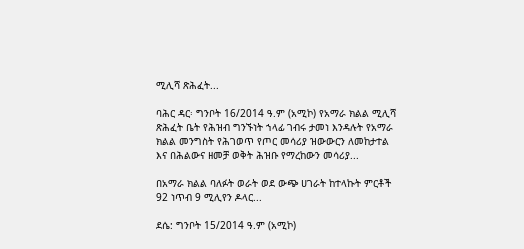ሚሊሻ ጽሕፈት...

ባሕር ዳር፡ ግንቦት 16/2014 ዓ.ም (አሚኮ) የአማራ ክልል ሚሊሻ ጽሕፈት ቤት የሕዝብ ግንኙነት ኀላፊ ገብሩ ታመነ እንዳሉት የአማራ ክልል መንግስት የሕገወጥ የጦር መሳሪያ ዝውውርን ለመከታተል እና በሕልውና ዘመቻ ወቅት ሕዝቡ የማረከውን መሳሪያ...

በአማራ ክልል ባለፉት ወራት ወደ ውጭ ሀገራት ከተላኩት ምርቶች 92 ነጥብ 9 ሚሊየን ዶላር...

ደሴ: ግንቦት 15/2014 ዓ.ም (አሚኮ)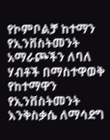የኮምቦልቻ ከተማን የኢንቨስትመንት አማራጮችን ለባለ ሃብቶች በማስተዋወቅ የከተማዋን የኢንቨስትመንት እንቅስቃሴ ለማሳደግ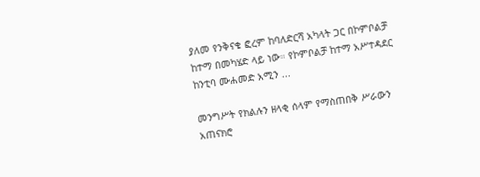ያለመ የንቅናቄ ፎረም ከባለድርሻ አካላት ጋር በኮምቦልቻ ከተማ በመካሄድ ላይ ነው። የኮምቦልቻ ከተማ አሥተዳደር ከንቲባ ሙሐመድ አሚን ...

መንግሥት የክልሉን ዘላቂ ሰላም የማስጠበቅ ሥራውን አጠናክሮ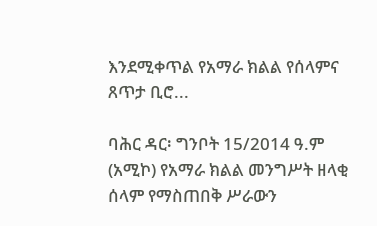እንደሚቀጥል የአማራ ክልል የሰላምና ጸጥታ ቢሮ...

ባሕር ዳር፡ ግንቦት 15/2014 ዓ.ም (አሚኮ) የአማራ ክልል መንግሥት ዘላቂ ሰላም የማስጠበቅ ሥራውን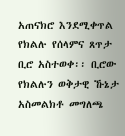አጠናክሮ እንደሚቀጥል የክልሉ የሰላምና ጸጥታ ቢሮ አስተወቀ፡፡ ቢሮው የክልሉን ወቅታዊ ኹኔታ አስመልክቶ መግለጫ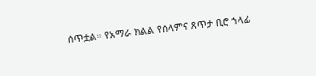ሰጥቷል። የአማራ ክልል የሰላምና ጸጥታ ቢሮ ኀላፊ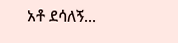አቶ ደሳለኝ...